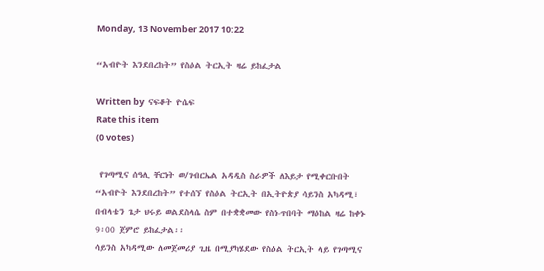Monday, 13 November 2017 10:22

“አብዮት እንደበረከት” የስዕል ትርኢት ዛሬ ይከፈታል

Written by  ናፍቆት ዮሴፍ
Rate this item
(0 votes)

 የገጣሚና ሰዓሊ ቸርነት ወ/ገብርኤል አዳዲስ ስራዎች ለእይታ የሚቀርቡበት “አብዮት እንደበረከት” የተሰኘ የስዕል ትርኢት በኢትዮጵያ ሳይንስ አካዳሚ፣ በብላቴን ጌታ ህሩይ ወልደስላሴ ስም በተቋቋመው የስነ-ጥበባት ማዕከል ዛሬ ከቀኑ 9፡00 ጀምሮ ይከፈታል፡፡
ሳይንስ አካዳሚው ለመጀመሪያ ጊዜ በሚያካሄደው የስዕል ትርኢት ላይ የገጣሚና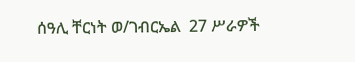ሰዓሊ ቸርነት ወ/ገብርኤል  27 ሥራዎች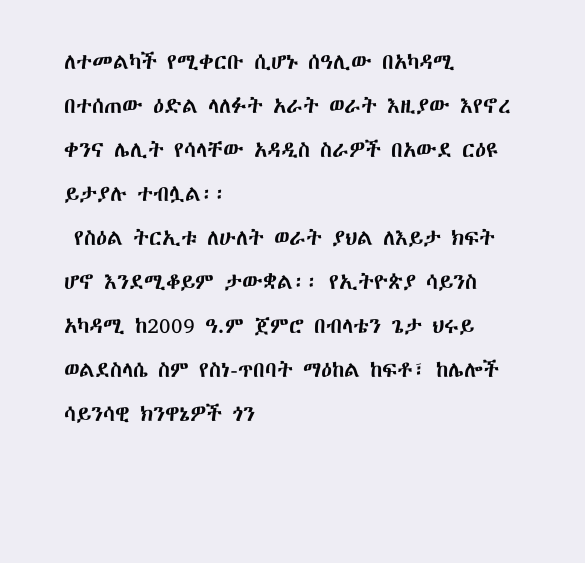ለተመልካች የሚቀርቡ ሲሆኑ ሰዓሊው በአካዳሚ በተሰጠው ዕድል ላለፉት አራት ወራት እዚያው እየኖረ ቀንና ሌሊት የሳላቸው አዳዲስ ስራዎች በአውደ ርዕዩ ይታያሉ ተብሏል፡፡
 የስዕል ትርኢቱ ለሁለት ወራት ያህል ለእይታ ክፍት ሆኖ እንደሚቆይም ታውቋል፡፡ የኢትዮጵያ ሳይንስ አካዳሚ ከ2009 ዓ.ም ጀምሮ በብላቴን ጌታ ህሩይ ወልደስላሴ ስም የስነ-ጥበባት ማዕከል ከፍቶ፣ ከሌሎች ሳይንሳዊ ክንዋኔዎች ጎን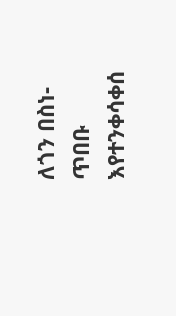ለጎን በስነ-ጥበቡ እየተንቀሳቀሰ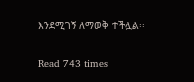እንደሚገኝ ለማወቅ ተችሏል፡፡

Read 743 times